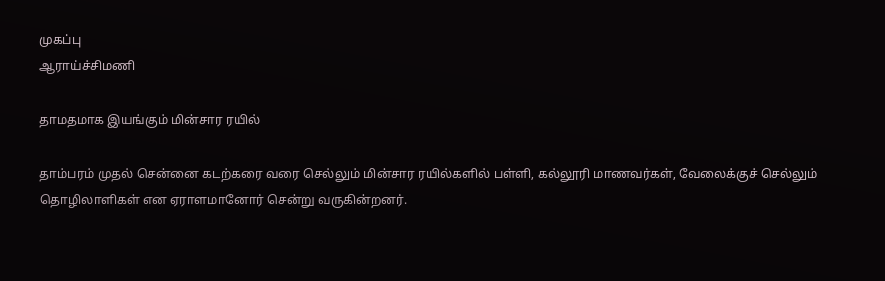முகப்பு
ஆராய்ச்சிமணி

தாமதமாக இயங்கும் மின்சார ரயில்

தாம்பரம் முதல் சென்னை கடற்கரை வரை செல்லும் மின்சார ரயில்களில் பள்ளி, கல்லூரி மாணவர்கள், வேலைக்குச் செல்லும் தொழிலாளிகள் என ஏராளமானோர் சென்று வருகின்றனர்.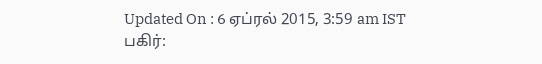Updated On : 6 ஏப்ரல் 2015, 3:59 am IST
பகிர்: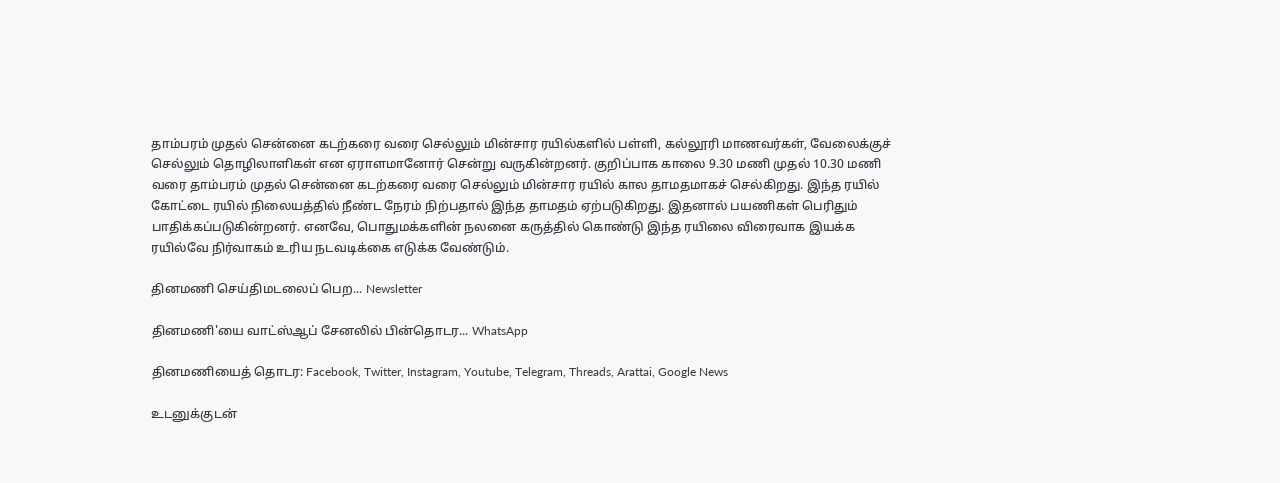தாம்பரம் முதல் சென்னை கடற்கரை வரை செல்லும் மின்சார ரயில்களில் பள்ளி, கல்லூரி மாணவர்கள், வேலைக்குச் செல்லும் தொழிலாளிகள் என ஏராளமானோர் சென்று வருகின்றனர். குறிப்பாக காலை 9.30 மணி முதல் 10.30 மணி வரை தாம்பரம் முதல் சென்னை கடற்கரை வரை செல்லும் மின்சார ரயில் கால தாமதமாகச் செல்கிறது. இந்த ரயில் கோட்டை ரயில் நிலையத்தில் நீண்ட நேரம் நிற்பதால் இந்த தாமதம் ஏற்படுகிறது. இதனால் பயணிகள் பெரிதும் பாதிக்கப்படுகின்றனர். எனவே, பொதுமக்களின் நலனை கருத்தில் கொண்டு இந்த ரயிலை விரைவாக இயக்க ரயில்வே நிர்வாகம் உரிய நடவடிக்கை எடுக்க வேண்டும்.

தினமணி செய்திமடலைப் பெற... Newsletter

தினமணி'யை வாட்ஸ்ஆப் சேனலில் பின்தொடர... WhatsApp

தினமணியைத் தொடர: Facebook, Twitter, Instagram, Youtube, Telegram, Threads, Arattai, Google News

உடனுக்குடன்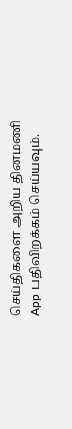செய்திகளை அறிய தினமணி App பதிவிறக்கம் செய்யவும்.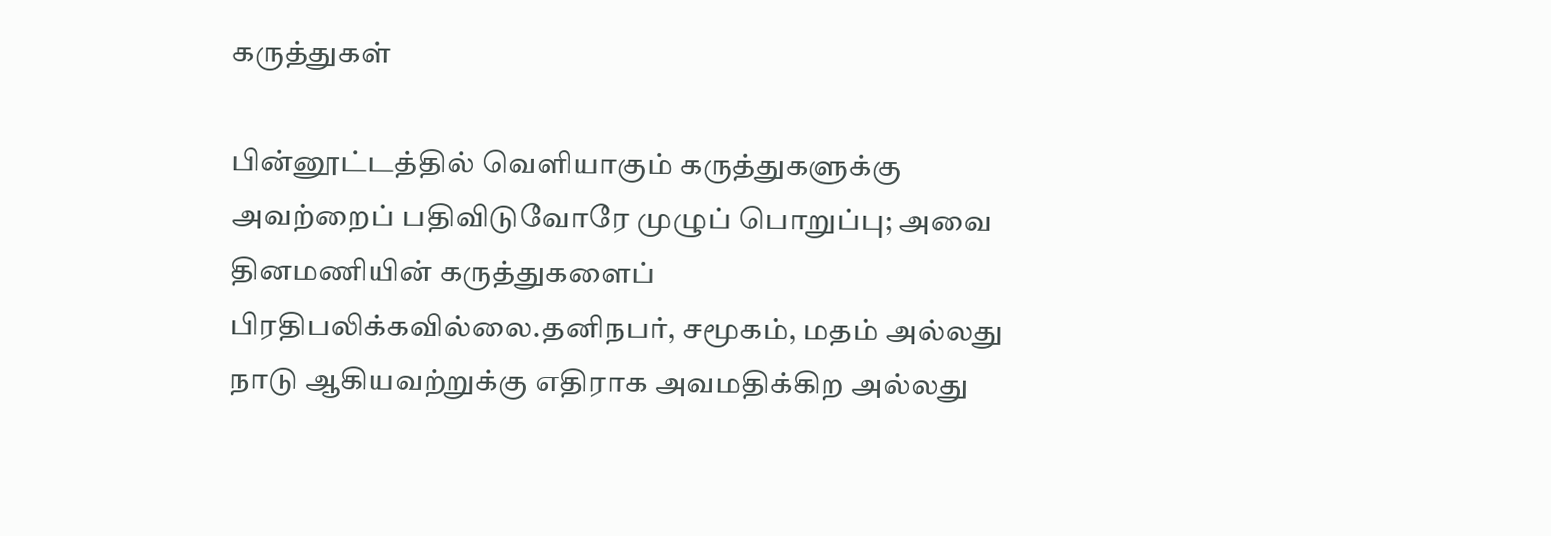கருத்துகள்

பின்னூட்டத்தில் வெளியாகும் கருத்துகளுக்கு அவற்றைப் பதிவிடுவோரே முழுப் பொறுப்பு; அவை தினமணியின் கருத்துகளைப் பிரதிபலிக்கவில்லை.தனிநபர், சமூகம், மதம் அல்லது நாடு ஆகியவற்றுக்கு எதிராக அவமதிக்கிற அல்லது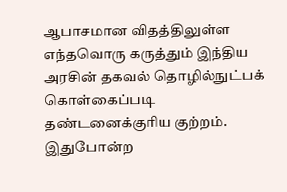ஆபாசமான விதத்திலுள்ள எந்தவொரு கருத்தும் இந்திய அரசின் தகவல் தொழில்நுட்பக் கொள்கைப்படி தண்டனைக்குரிய குற்றம். இதுபோன்ற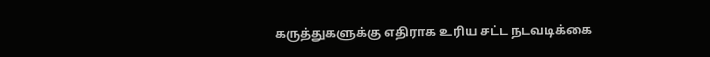கருத்துகளுக்கு எதிராக உரிய சட்ட நடவடிக்கை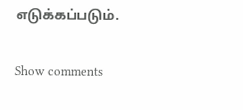எடுக்கப்படும்.

Show comments